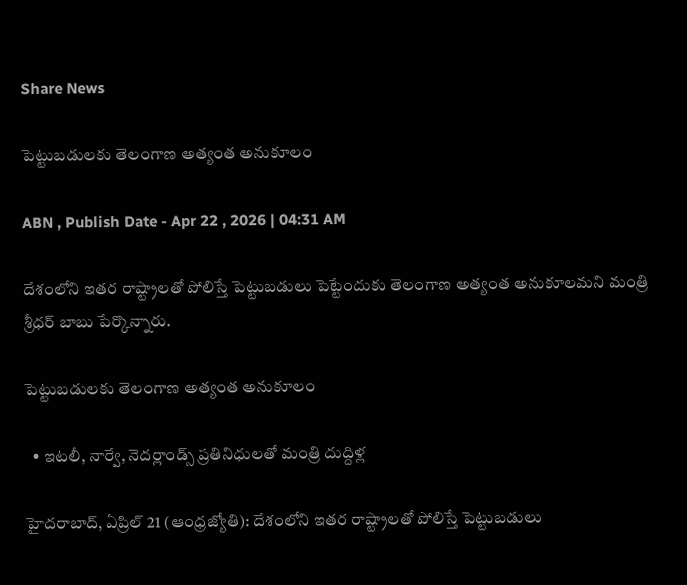Share News

పెట్టుబడులకు తెలంగాణ అత్యంత అనుకూలం

ABN , Publish Date - Apr 22 , 2026 | 04:31 AM

దేశంలోని ఇతర రాష్ట్రాలతో పోలిస్తే పెట్టుబడులు పెట్టేందుకు తెలంగాణ అత్యంత అనుకూలమని మంత్రి శ్రీధర్‌ బాబు పేర్కొన్నారు.

పెట్టుబడులకు తెలంగాణ అత్యంత అనుకూలం

  • ఇటలీ, నార్వే, నెదర్లాండ్స్‌ ప్రతినిధులతో మంత్రి దుద్దిళ్ల

హైదరాబాద్‌, ఏప్రిల్‌ 21 (ఆంధ్రజ్యోతి): దేశంలోని ఇతర రాష్ట్రాలతో పోలిస్తే పెట్టుబడులు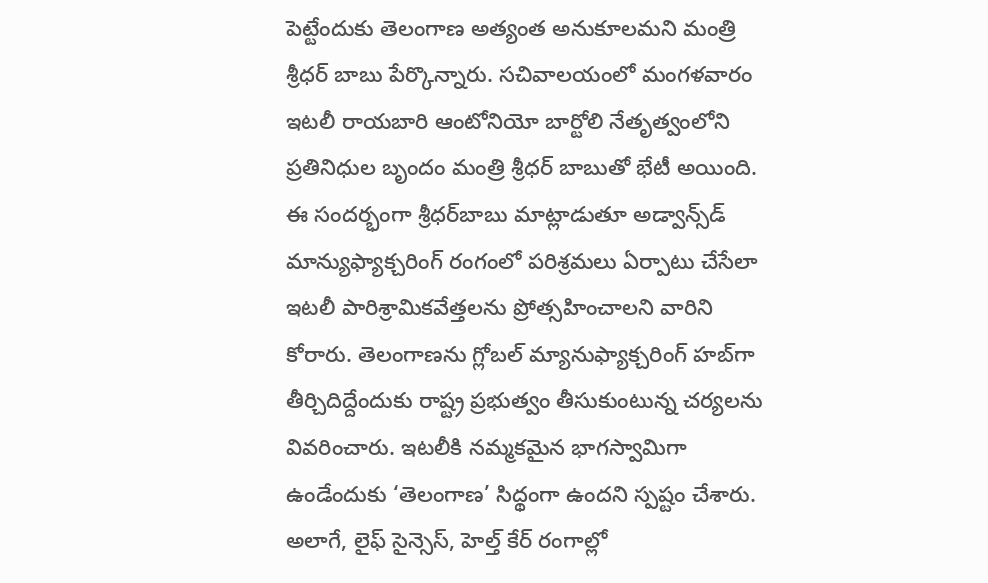పెట్టేందుకు తెలంగాణ అత్యంత అనుకూలమని మంత్రి శ్రీధర్‌ బాబు పేర్కొన్నారు. సచివాలయంలో మంగళవారం ఇటలీ రాయబారి ఆంటోనియో బార్టోలి నేతృత్వంలోని ప్రతినిధుల బృందం మంత్రి శ్రీధర్‌ బాబుతో భేటీ అయింది. ఈ సందర్భంగా శ్రీధర్‌బాబు మాట్లాడుతూ అడ్వాన్స్‌డ్‌ మాన్యుఫ్యాక్చరింగ్‌ రంగంలో పరిశ్రమలు ఏర్పాటు చేసేలా ఇటలీ పారిశ్రామికవేత్తలను ప్రోత్సహించాలని వారిని కోరారు. తెలంగాణను గ్లోబల్‌ మ్యానుఫ్యాక్చరింగ్‌ హబ్‌గా తీర్చిదిద్దేందుకు రాష్ట్ర ప్రభుత్వం తీసుకుంటున్న చర్యలను వివరించారు. ఇటలీకి నమ్మకమైన భాగస్వామిగా ఉండేందుకు ‘తెలంగాణ’ సిద్థంగా ఉందని స్పష్టం చేశారు. అలాగే, లైఫ్‌ సైన్సెస్‌, హెల్త్‌ కేర్‌ రంగాల్లో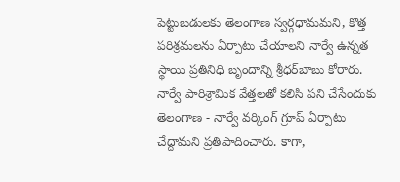పెట్టుబడులకు తెలంగాణ స్వర్గధామమని, కొత్త పరిశ్రమలను ఏర్పాటు చేయాలని నార్వే ఉన్నత స్థాయి ప్రతినిధి బృందాన్ని శ్రీధర్‌బాబు కోరారు. నార్వే పారిశ్రామిక వేత్తలతో కలిసి పని చేసేందుకు తెలంగాణ - నార్వే వర్కింగ్‌ గ్రూప్‌ ఏర్పాటు చేద్దామని ప్రతిపాదించారు. కాగా,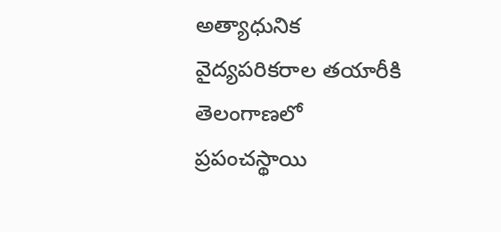అత్యాధునిక వైద్యపరికరాల తయారీకి తెలంగాణలో ప్రపంచస్థాయి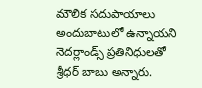మౌలిక సదుపాయాలు అందుబాటులో ఉన్నాయని నెదర్లాండ్స్‌ ప్రతినిధులతో శ్రీధర్‌ బాబు అన్నారు.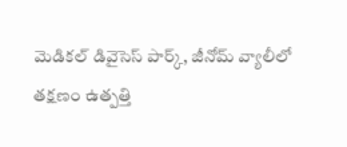మెడికల్‌ డివైసెస్‌ పార్క్‌, జీనోమ్‌ వ్యాలీలో తక్షణం ఉత్పత్తి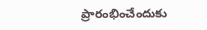ప్రారంభించేందుకు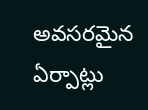అవసరమైన ఏర్పాట్లు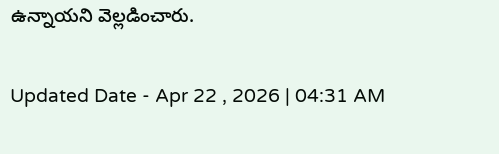ఉన్నాయని వెల్లడించారు.

Updated Date - Apr 22 , 2026 | 04:31 AM